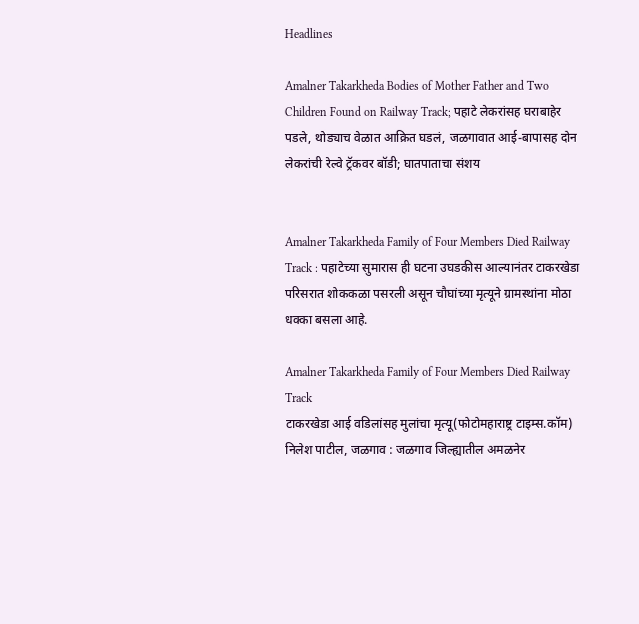Headlines

Amalner Takarkheda Bodies of Mother Father and Two Children Found on Railway Track; पहाटे लेकरांसह घराबाहेर पडले, थोड्याच वेळात आक्रित घडलं, जळगावात आई-बापासह दोन लेकरांची रेल्वे ट्रॅकवर बॉडी; घातपाताचा संशय


Amalner Takarkheda Family of Four Members Died Railway Track : पहाटेच्या सुमारास ही घटना उघडकीस आल्यानंतर टाकरखेडा परिसरात शोककळा पसरली असून चौघांच्या मृत्यूने ग्रामस्थांना मोठा धक्का बसला आहे.

Amalner Takarkheda Family of Four Members Died Railway Track
टाकरखेडा आई वडिलांसह मुलांचा मृत्यू(फोटोमहाराष्ट्र टाइम्स.कॉम)
निलेश पाटील, जळगाव : जळगाव जिल्ह्यातील अमळनेर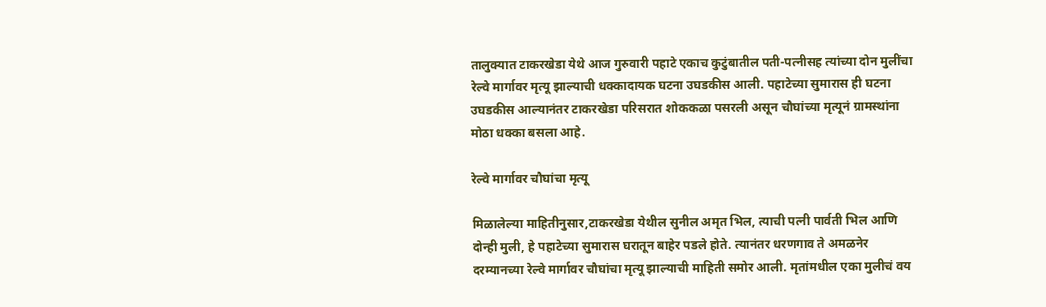तालुक्यात टाकरखेडा येथे आज गुरुवारी पहाटे एकाच कुटुंबातील पती-पत्नीसह त्यांच्या दोन मुलींचा रेल्वे मार्गावर मृत्यू झाल्याची धक्कादायक घटना उघडकीस आली. पहाटेच्या सुमारास ही घटना उघडकीस आल्यानंतर टाकरखेडा परिसरात शोककळा पसरली असून चौघांच्या मृत्यूनं ग्रामस्थांना मोठा धक्का बसला आहे.

रेल्वे मार्गावर चौघांचा मृत्यू

मिळालेल्या माहितीनुसार,टाकरखेडा येथील सुनील अमृत भिल, त्याची पत्नी पार्वती भिल आणि दोन्ही मुली, हे पहाटेच्या सुमारास घरातून बाहेर पडले होते. त्यानंतर धरणगाव ते अमळनेर दरम्यानच्या रेल्वे मार्गावर चौघांचा मृत्यू झाल्याची माहिती समोर आली. मृतांमधील एका मुलीचं वय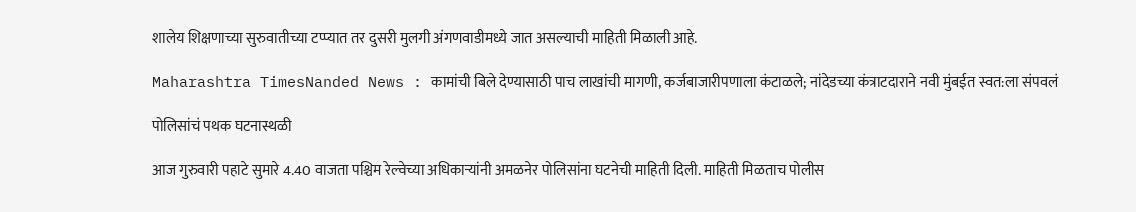शालेय शिक्षणाच्या सुरुवातीच्या टप्प्यात तर दुसरी मुलगी अंगणवाडीमध्ये जात असल्याची माहिती मिळाली आहे.

Maharashtra TimesNanded News : कामांची बिले देण्यासाठी पाच लाखांची मागणी, कर्जबाजारीपणाला कंटाळले; नांदेडच्या कंत्राटदाराने नवी मुंबईत स्वत:ला संपवलं

पोलिसांचं पथक घटनास्थळी

आज गुरुवारी पहाटे सुमारे 4.40 वाजता पश्चिम रेल्वेच्या अधिकाऱ्यांनी अमळनेर पोलिसांना घटनेची माहिती दिली. माहिती मिळताच पोलीस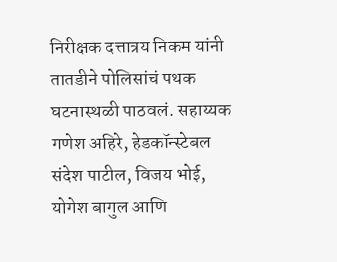निरीक्षक दत्तात्रय निकम यांनी तातडीने पोलिसांचं पथक घटनास्थळी पाठवलं. सहाय्यक गणेश अहिरे, हेडकॉन्स्टेबल संदेश पाटील, विजय भोई, योगेश बागुल आणि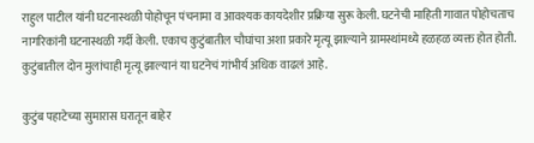राहुल पाटील यांनी घटनास्थळी पोहोचून पंचनामा व आवश्यक कायदेशीर प्रक्रिया सुरू केली. घटनेची माहिती गावात पोहोचताच नागरिकांनी घटनास्थळी गर्दी केली. एकाच कुटुंबातील चौघांचा अशा प्रकारे मृत्यू झाल्याने ग्रामस्थांमध्ये हळहळ व्यक्त होत होती. कुटुंबातील दोन मुलांचाही मृत्यू झाल्यानं या घटनेचं गांभीर्य अधिक वाढलं आहे.

कुटुंब पहाटेच्या सुमारास घरातून बाहेर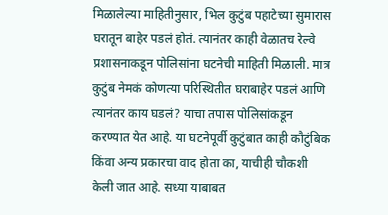मिळालेल्या माहितीनुसार, भिल कुटुंब पहाटेच्या सुमारास घरातून बाहेर पडलं होतं. त्यानंतर काही वेळातच रेल्वे प्रशासनाकडून पोलिसांना घटनेची माहिती मिळाली. मात्र कुटुंब नेमकं कोणत्या परिस्थितीत घराबाहेर पडलं आणि त्यानंतर काय घडलं? याचा तपास पोलिसांकडून करण्यात येत आहे. या घटनेपूर्वी कुटुंबात काही कौटुंबिक किंवा अन्य प्रकारचा वाद होता का, याचीही चौकशी केली जात आहे. सध्या याबाबत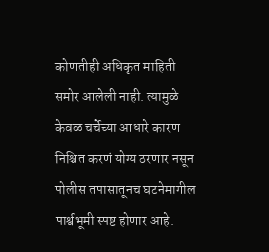कोणतीही अधिकृत माहिती समोर आलेली नाही. त्यामुळे केवळ चर्चेच्या आधारे कारण निश्चित करणं योग्य ठरणार नसून पोलीस तपासातूनच घटनेमागील पार्श्वभूमी स्पष्ट होणार आहे.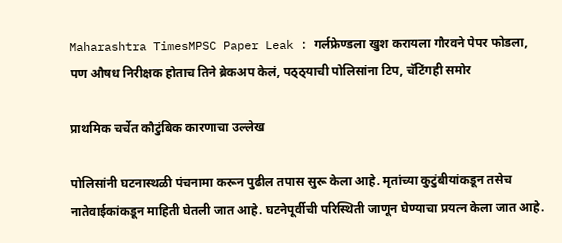Maharashtra TimesMPSC Paper Leak : गर्लफ्रेण्डला खुश करायला गौरवने पेपर फोडला, पण औषध निरीक्षक होताच तिने ब्रेकअप केलं, पठ्ठ्याची पोलिसांना टिप, चॅटिंगही समोर

प्राथमिक चर्चेत कौटुंबिक कारणाचा उल्लेख

पोलिसांनी घटनास्थळी पंचनामा करून पुढील तपास सुरू केला आहे. मृतांच्या कुटुंबीयांकडून तसेच नातेवाईकांकडून माहिती घेतली जात आहे. घटनेपूर्वीची परिस्थिती जाणून घेण्याचा प्रयत्न केला जात आहे.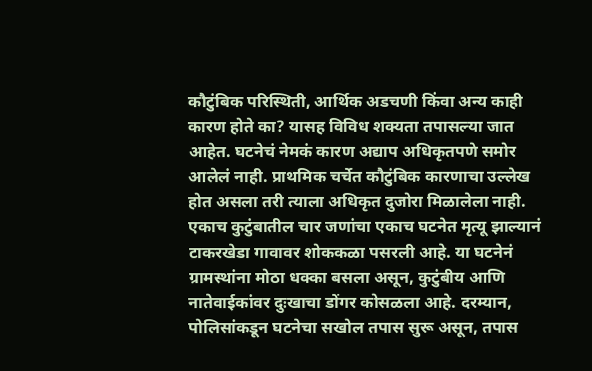कौटुंबिक परिस्थिती, आर्थिक अडचणी किंवा अन्य काही कारण होते का? यासह विविध शक्यता तपासल्या जात आहेत. घटनेचं नेमकं कारण अद्याप अधिकृतपणे समोर आलेलं नाही. प्राथमिक चर्चेत कौटुंबिक कारणाचा उल्लेख होत असला तरी त्याला अधिकृत दुजोरा मिळालेला नाही. एकाच कुटुंबातील चार जणांचा एकाच घटनेत मृत्यू झाल्यानं टाकरखेडा गावावर शोककळा पसरली आहे. या घटनेनं ग्रामस्थांना मोठा धक्का बसला असून, कुटुंबीय आणि नातेवाईकांवर दुःखाचा डोंगर कोसळला आहे. दरम्यान, पोलिसांकडून घटनेचा सखोल तपास सुरू असून, तपास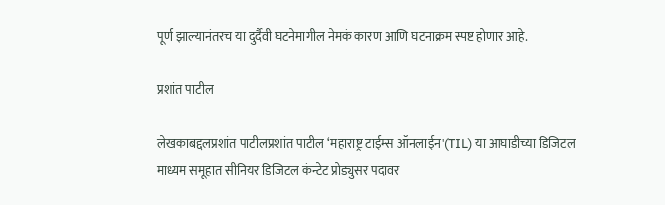पूर्ण झाल्यानंतरच या दुर्दैवी घटनेमागील नेमकं कारण आणि घटनाक्रम स्पष्ट होणार आहे.

प्रशांत पाटील

लेखकाबद्दलप्रशांत पाटीलप्रशांत पाटील ‘महाराष्ट्र टाईम्स ऑनलाईन'(TIL) या आघाडीच्या डिजिटल माध्यम समूहात सीनियर डिजिटल कंन्टेट प्रोड्युसर पदावर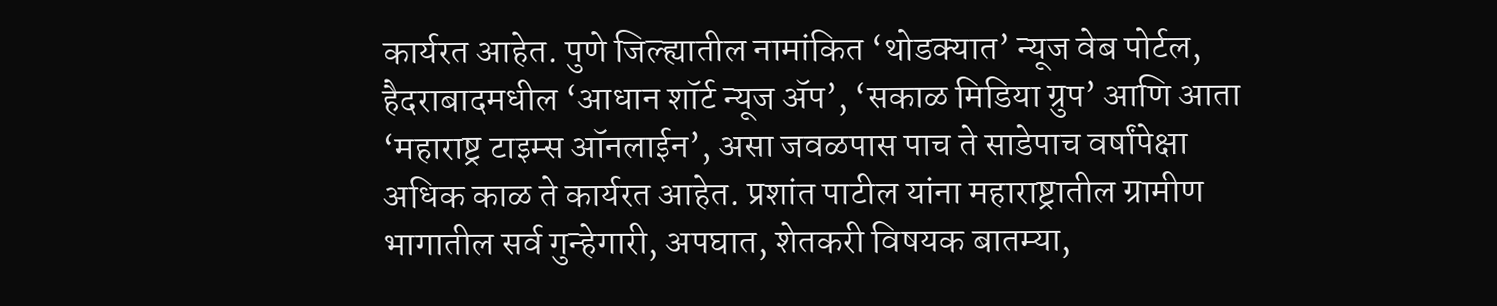कार्यरत आहेत. पुणे जिल्ह्यातील नामांकित ‘थोडक्यात’ न्यूज वेब पोर्टल, हैदराबादमधील ‘आधान शॉर्ट न्यूज ॲप’, ‘सकाळ मिडिया ग्रुप’ आणि आता ‘महाराष्ट्र टाइम्स ऑनलाईन’, असा जवळपास पाच ते साडेपाच वर्षांपेक्षा अधिक काळ ते कार्यरत आहेत. प्रशांत पाटील यांना महाराष्ट्रातील ग्रामीण भागातील सर्व गुन्हेगारी, अपघात, शेतकरी विषयक बातम्या,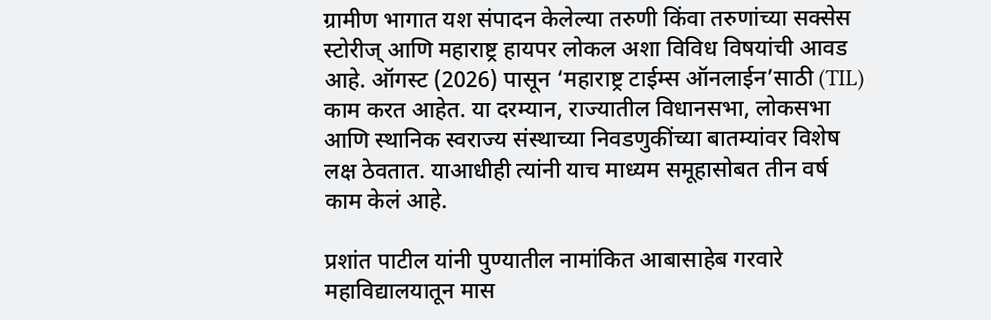ग्रामीण भागात यश संपादन केलेल्या तरुणी किंवा तरुणांच्या सक्सेस स्टोरीज् आणि महाराष्ट्र हायपर लोकल अशा विविध विषयांची आवड आहे. ऑगस्ट (2026) पासून ‘महाराष्ट्र टाईम्स ऑनलाईन’साठी (TIL) काम करत आहेत. या दरम्यान, राज्यातील विधानसभा, लोकसभा आणि स्थानिक स्वराज्य संस्थाच्या निवडणुकींच्या बातम्यांवर विशेष लक्ष ठेवतात. याआधीही त्यांनी याच माध्यम समूहासोबत तीन वर्ष काम केलं आहे.

प्रशांत पाटील यांनी पुण्यातील नामांकित आबासाहेब गरवारे महाविद्यालयातून मास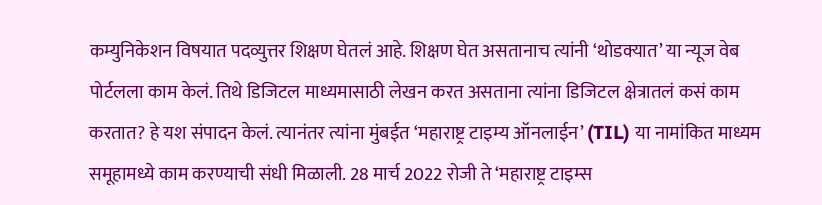कम्युनिकेशन विषयात पदव्युत्तर शिक्षण घेतलं आहे. शिक्षण घेत असतानाच त्यांनी ‘थोडक्यात’ या न्यूज वेब पोर्टलला काम केलं. तिथे डिजिटल माध्यमासाठी लेखन करत असताना त्यांना डिजिटल क्षेत्रातलं कसं काम करतात? हे यश संपादन केलं. त्यानंतर त्यांना मुंबईत ‘महाराष्ट्र टाइम्य ऑनलाईन’ (TIL) या नामांकित माध्यम समूहामध्ये काम करण्याची संधी मिळाली. 28 मार्च 2022 रोजी ते ‘महाराष्ट्र टाइम्स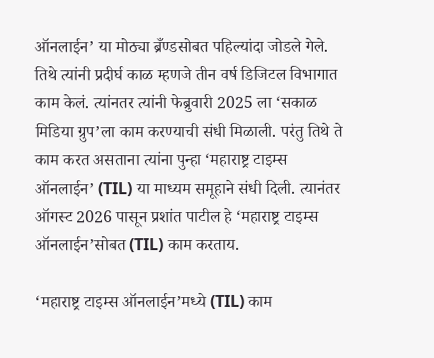ऑनलाईन’ या मोठ्या ब्रँण्डसोबत पहिल्यांदा जोडले गेले. तिथे त्यांनी प्रदीर्घ काळ म्हणजे तीन वर्ष डिजिटल विभागात काम केलं. त्यांनतर त्यांनी फेब्रुवारी 2025 ला ‘सकाळ मिडिया ग्रुप’ला काम करण्याची संधी मिळाली. परंतु तिथे ते काम करत असताना त्यांना पुन्हा ‘महाराष्ट्र टाइम्स ऑनलाईन’ (TIL) या माध्यम समूहाने संधी दिली. त्यानंतर ऑगस्ट 2026 पासून प्रशांत पाटील हे ‘महाराष्ट्र टाइम्स ऑनलाईन’सोबत (TIL) काम करताय.

‘महाराष्ट्र टाइम्स ऑनलाईन’मध्ये (TIL) काम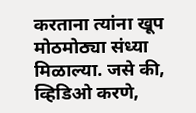करताना त्यांना खूप मोठमोठ्या संध्या मिळाल्या. जसे की, व्हिडिओ करणे,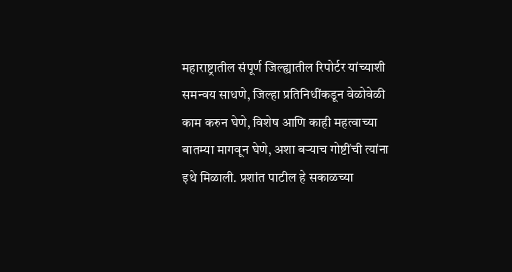महाराष्ट्रातील संपूर्ण जिल्ह्यातील रिपोर्टर यांच्याशी समन्वय साधणे, जिल्हा प्रतिनिधींकडून वेळोवेळी काम करुन घेणे, विशेष आणि काही महत्वाच्या बातम्या मागवून घेणे, अशा बऱ्याच गोष्टींची त्यांना इथे मिळाली. प्रशांत पाटील हे सकाळच्या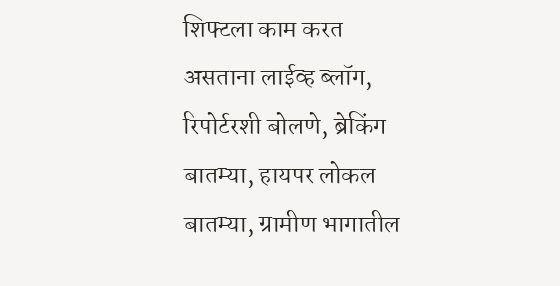शिफ्टला काम करत असताना लाईव्ह ब्लॉग, रिपोर्टरशी बोलणे, ब्रेकिंग बातम्या, हायपर लोकल बातम्या, ग्रामीण भागातील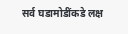सर्व घडामोडींकडे लक्ष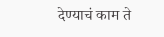देण्याचं काम ते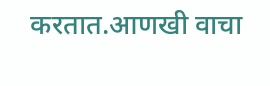करतात.आणखी वाचा